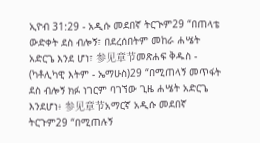ኢዮብ 31:29 - አዲሱ መደበኛ ትርጒም29 “በጠላቴ ውድቀት ደስ ብሎኝ፣ በደረሰበትም መከራ ሐሤት አድርጌ እንደ ሆነ፣ 参见章节መጽሐፍ ቅዱስ - (ካቶሊካዊ እትም - ኤማሁስ)29 “በሚጠላኝ መጥፋት ደስ ብሎኝ ክፉ ነገርም ባገኘው ጊዜ ሐሤት አድርጌ እንደሆነ፥ 参见章节አማርኛ አዲሱ መደበኛ ትርጉም29 “በሚጠሉኝ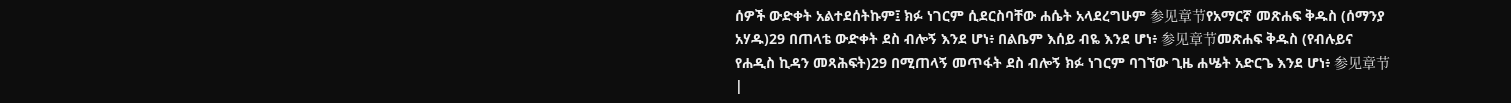ሰዎች ውድቀት አልተደሰትኩም፤ ክፉ ነገርም ሲደርስባቸው ሐሴት አላደረግሁም 参见章节የአማርኛ መጽሐፍ ቅዱስ (ሰማንያ አሃዱ)29 በጠላቴ ውድቀት ደስ ብሎኝ እንደ ሆነ፥ በልቤም እሰይ ብዬ እንደ ሆነ፥ 参见章节መጽሐፍ ቅዱስ (የብሉይና የሐዲስ ኪዳን መጻሕፍት)29 በሚጠላኝ መጥፋት ደስ ብሎኝ ክፉ ነገርም ባገኘው ጊዜ ሐሤት አድርጌ እንደ ሆነ፥ 参见章节 |